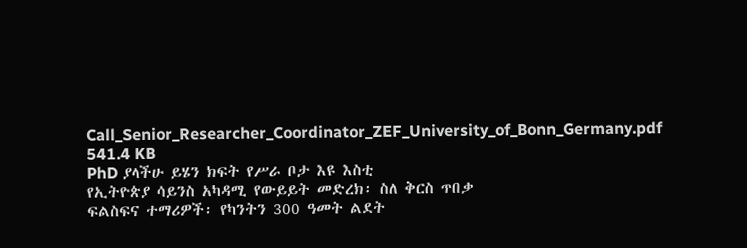Call_Senior_Researcher_Coordinator_ZEF_University_of_Bonn_Germany.pdf
541.4 KB
PhD ያላችሁ ይሄን ክፍት የሥራ ቦታ እዩ እስቲ
የኢትዮጵያ ሳይንስ አካዳሚ የውይይት መድረክ፡ ስለ ቅርስ ጥበቃ
ፍልስፍና ተማሪዎች፡ የካንትን 300 ዓመት ልደት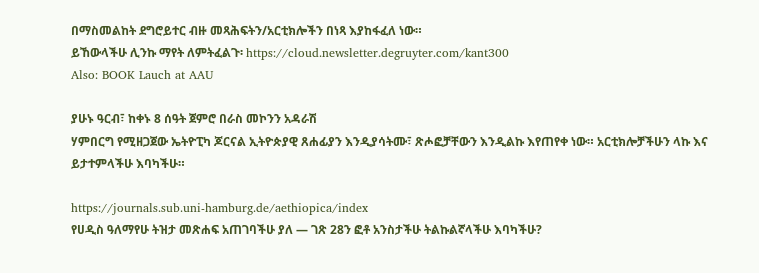በማስመልከት ደግሮይተር ብዙ መጻሕፍትን/አርቲክሎችን በነጻ እያከፋፈለ ነው።
ይኸውላችሁ ሊንኩ ማየት ለምትፈልጉ፡ https://cloud.newsletter.degruyter.com/kant300
Also: BOOK Lauch at AAU

ያሁኑ ዓርብ፣ ከቀኑ 8 ሰዓት ጀምሮ በራስ መኮንን አዳራሽ
ሃምበርግ የሚዘጋጀው ኤትዮፒካ ጆርናል ኢትዮጵያዊ ጸሐፊያን እንዲያሳትሙ፣ ጽሖፎቻቸውን እንዲልኩ እየጠየቀ ነው። አርቲክሎቻችሁን ላኩ እና ይታተምላችሁ እባካችሁ።

https://journals.sub.uni-hamburg.de/aethiopica/index
የሀዲስ ዓለማየሁ ትዝታ መጽሐፍ አጠገባችሁ ያለ — ገጽ 28ን ፎቶ አንስታችሁ ትልኩልኛላችሁ እባካችሁ?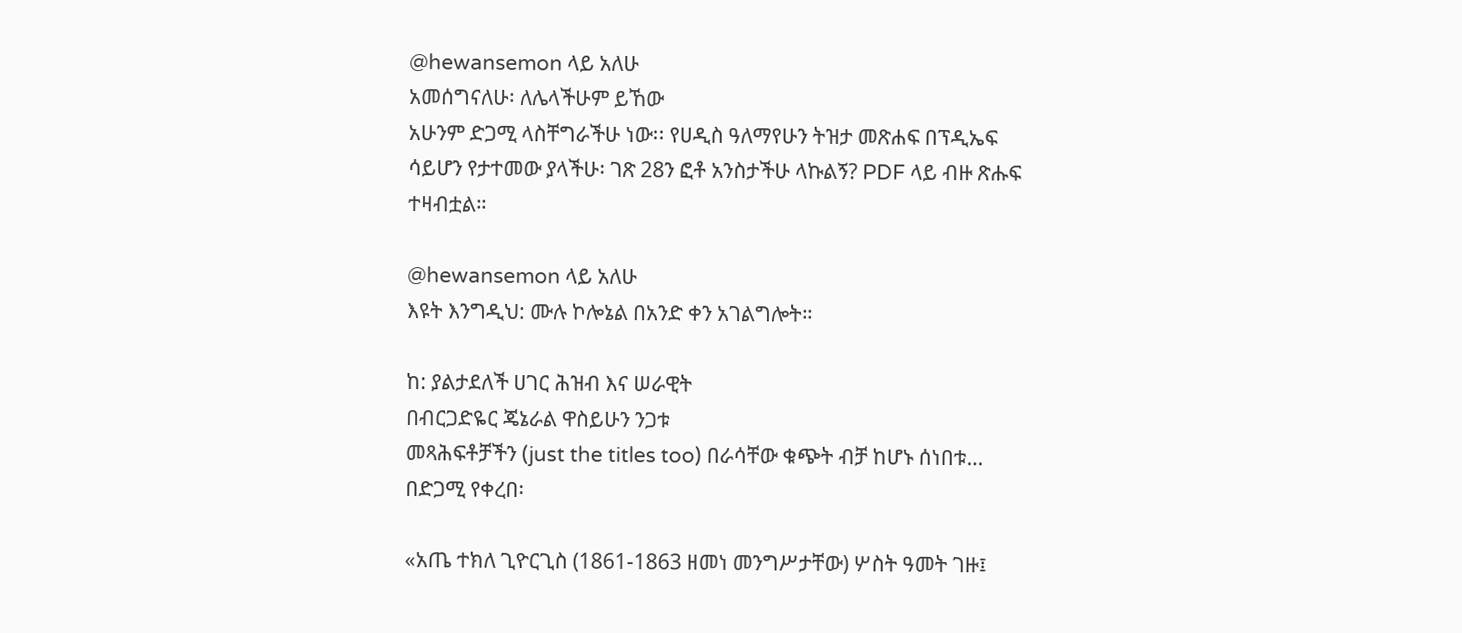@hewansemon ላይ አለሁ
አመሰግናለሁ፡ ለሌላችሁም ይኸው
አሁንም ድጋሚ ላስቸግራችሁ ነው፡፡ የሀዲስ ዓለማየሁን ትዝታ መጽሐፍ በፕዲኤፍ ሳይሆን የታተመው ያላችሁ፡ ገጽ 28ን ፎቶ አንስታችሁ ላኩልኝ? PDF ላይ ብዙ ጽሑፍ ተዛብቷል።

@hewansemon ላይ አለሁ
እዩት እንግዲህ: ሙሉ ኮሎኔል በአንድ ቀን አገልግሎት።

ከ: ያልታደለች ሀገር ሕዝብ እና ሠራዊት
በብርጋድዬር ጄኔራል ዋስይሁን ንጋቱ
መጻሕፍቶቻችን (just the titles too) በራሳቸው ቁጭት ብቻ ከሆኑ ሰነበቱ…
በድጋሚ የቀረበ፡

«አጤ ተክለ ጊዮርጊስ (1861-1863 ዘመነ መንግሥታቸው) ሦስት ዓመት ገዙ፤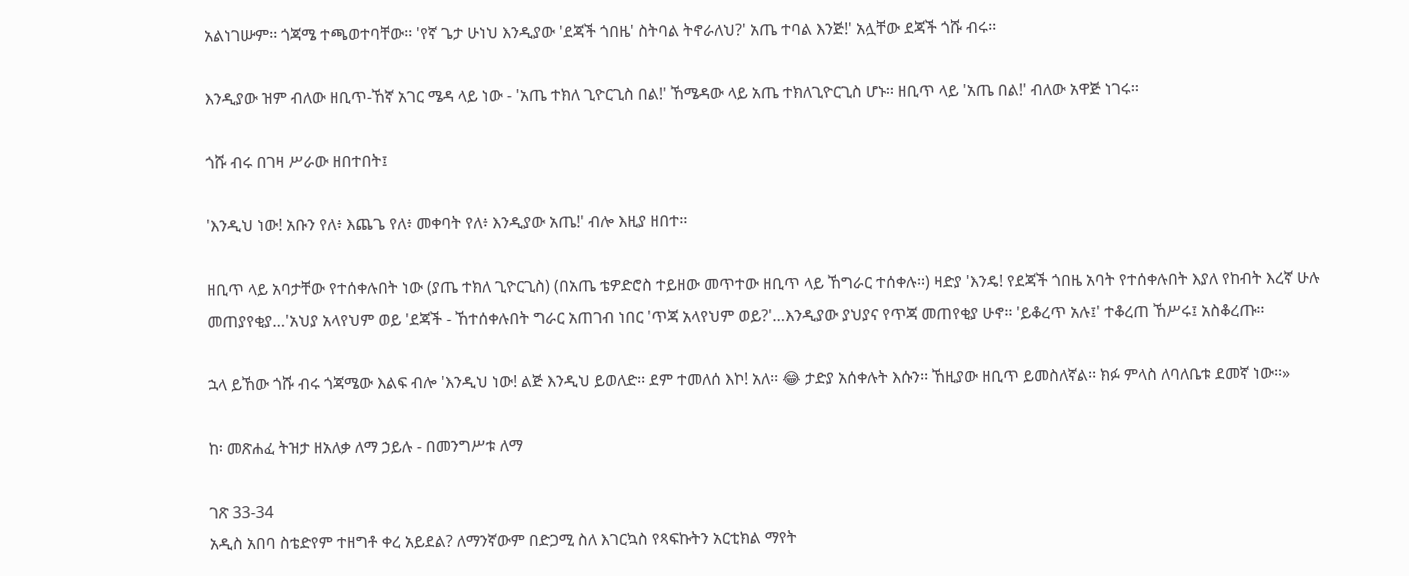አልነገሡም፡፡ ጎጃሜ ተጫወተባቸው፡፡ 'የኛ ጌታ ሁነህ እንዲያው 'ደጃች ጎበዜ' ስትባል ትኖራለህ?' አጤ ተባል እንጅ!' አሏቸው ደጃች ጎሹ ብሩ፡፡

እንዲያው ዝም ብለው ዘቢጥ-ኸኛ አገር ሜዳ ላይ ነው - 'አጤ ተክለ ጊዮርጊስ በል!' ኸሜዳው ላይ አጤ ተክለጊዮርጊስ ሆኑ፡፡ ዘቢጥ ላይ 'አጤ በል!' ብለው አዋጅ ነገሩ፡፡

ጎሹ ብሩ በገዛ ሥራው ዘበተበት፤

'እንዲህ ነው! አቡን የለ፥ እጨጌ የለ፥ መቀባት የለ፥ እንዲያው አጤ!' ብሎ እዚያ ዘበተ፡፡

ዘቢጥ ላይ አባታቸው የተሰቀሉበት ነው (ያጤ ተክለ ጊዮርጊስ) (በአጤ ቴዎድሮስ ተይዘው መጥተው ዘቢጥ ላይ ኸግራር ተሰቀሉ፡፡) ዛድያ 'እንዴ! የደጃች ጎበዜ አባት የተሰቀሉበት እያለ የከብት እረኛ ሁሉ መጠያየቂያ…'አህያ አላየህም ወይ 'ደጃች - ኸተሰቀሉበት ግራር አጠገብ ነበር 'ጥጃ አላየህም ወይ?'…እንዲያው ያህያና የጥጃ መጠየቂያ ሁኖ፡፡ 'ይቆረጥ አሉ፤' ተቆረጠ ኸሥሩ፤ አስቆረጡ፡፡

ኋላ ይኸው ጎሹ ብሩ ጎጃሜው እልፍ ብሎ 'እንዲህ ነው! ልጅ እንዲህ ይወለድ፡፡ ደም ተመለሰ እኮ! አለ፡፡ 😂 ታድያ አሰቀሉት እሱን፡፡ ኸዚያው ዘቢጥ ይመስለኛል፡፡ ክፉ ምላስ ለባለቤቱ ደመኛ ነው፡፡»

ከ፡ መጽሐፈ ትዝታ ዘአለቃ ለማ ኃይሉ - በመንግሥቱ ለማ

ገጽ 33-34
አዲስ አበባ ስቴድየም ተዘግቶ ቀረ አይደል? ለማንኛውም በድጋሚ ስለ እገርኳስ የጻፍኩትን አርቲክል ማየት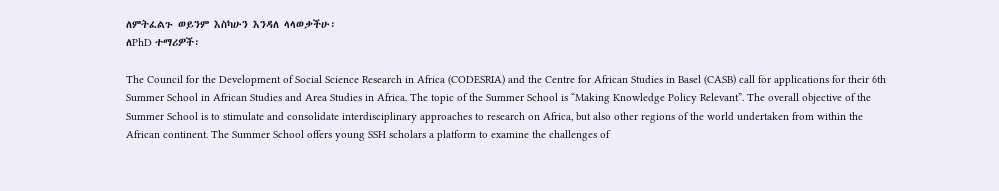ለምትፈልጉ ወይንም እስካሁን እንዳለ ላላወቃችሁ፡
ለPhD ተማሪዎች፡

The Council for the Development of Social Science Research in Africa (CODESRIA) and the Centre for African Studies in Basel (CASB) call for applications for their 6th Summer School in African Studies and Area Studies in Africa. The topic of the Summer School is “Making Knowledge Policy Relevant”. The overall objective of the Summer School is to stimulate and consolidate interdisciplinary approaches to research on Africa, but also other regions of the world undertaken from within the African continent. The Summer School offers young SSH scholars a platform to examine the challenges of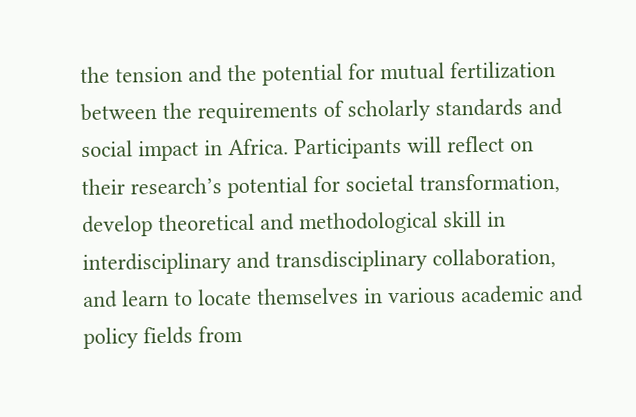the tension and the potential for mutual fertilization between the requirements of scholarly standards and social impact in Africa. Participants will reflect on their research’s potential for societal transformation, develop theoretical and methodological skill in interdisciplinary and transdisciplinary collaboration, and learn to locate themselves in various academic and policy fields from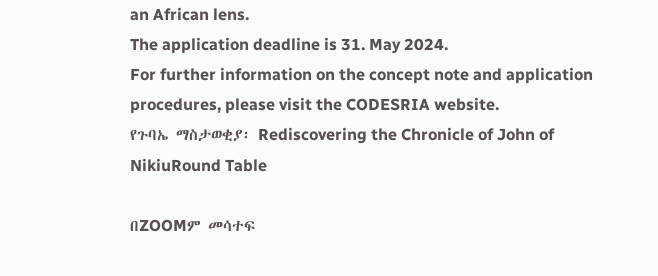an African lens.
The application deadline is 31. May 2024.
For further information on the concept note and application procedures, please visit the CODESRIA website.
የጉባኤ ማስታወቂያ፡ Rediscovering the Chronicle of John of NikiuRound Table

በZOOMም መሳተፍ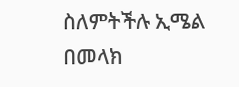ስለምትችሉ ኢሜል በመላክ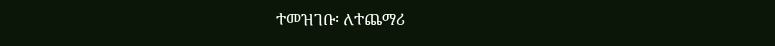ተመዝገቡ፡ ለተጨማሪ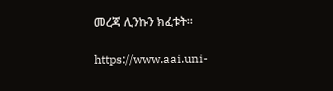መረጃ ሊንኩን ክፈቱት።

https://www.aai.uni-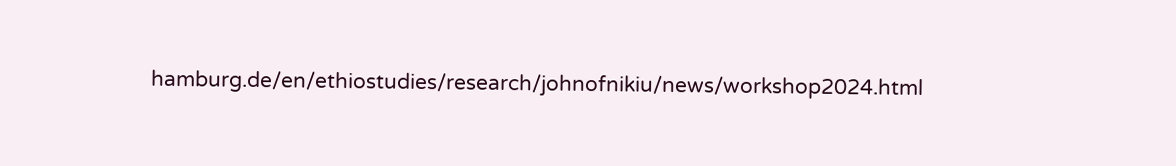hamburg.de/en/ethiostudies/research/johnofnikiu/news/workshop2024.html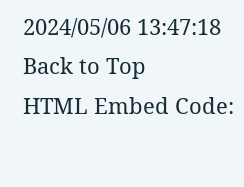2024/05/06 13:47:18
Back to Top
HTML Embed Code: